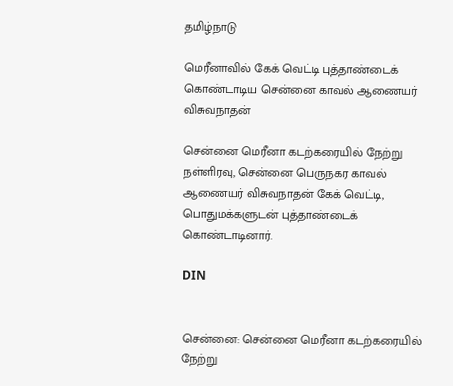தமிழ்நாடு

மெரீனாவில் கேக் வெட்டி புத்தாண்டைக் கொண்டாடிய சென்னை காவல் ஆணையர் விசுவநாதன்

சென்னை மெரீனா கடற்கரையில் நேற்று நள்ளிரவு, சென்னை பெருநகர காவல் ஆணையர் விசுவநாதன் கேக் வெட்டி, பொதுமக்களுடன் புத்தாண்டைக் கொண்டாடினார்.

DIN


சென்னை: சென்னை மெரீனா கடற்கரையில் நேற்று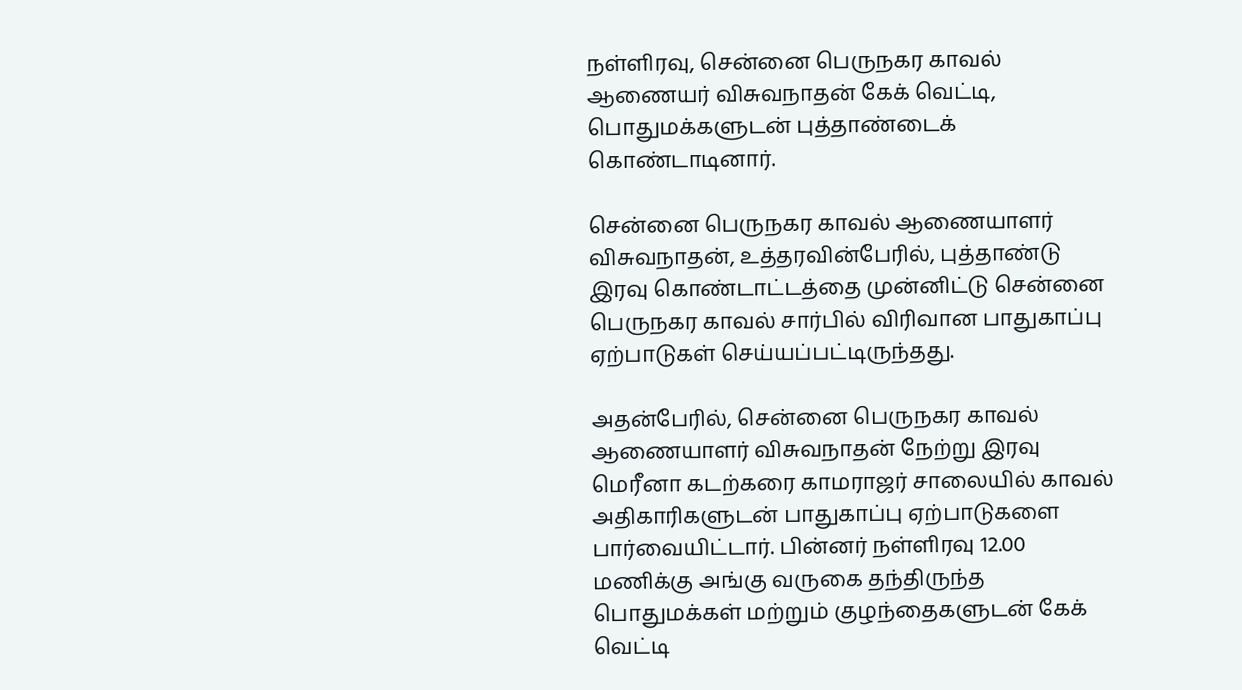நள்ளிரவு, சென்னை பெருநகர காவல் ஆணையர் விசுவநாதன் கேக் வெட்டி, பொதுமக்களுடன் புத்தாண்டைக் கொண்டாடினார்.

சென்னை பெருநகர காவல் ஆணையாளர் விசுவநாதன், உத்தரவின்பேரில், புத்தாண்டு இரவு கொண்டாட்டத்தை முன்னிட்டு சென்னை பெருநகர காவல் சார்பில் விரிவான பாதுகாப்பு ஏற்பாடுகள் செய்யப்பட்டிருந்தது.

அதன்பேரில், சென்னை பெருநகர காவல் ஆணையாளர் விசுவநாதன் நேற்று இரவு மெரீனா கடற்கரை காமராஜர் சாலையில் காவல் அதிகாரிகளுடன் பாதுகாப்பு ஏற்பாடுகளை பார்வையிட்டார். பின்னர் நள்ளிரவு 12.00 மணிக்கு அங்கு வருகை தந்திருந்த பொதுமக்கள் மற்றும் குழந்தைகளுடன் கேக் வெட்டி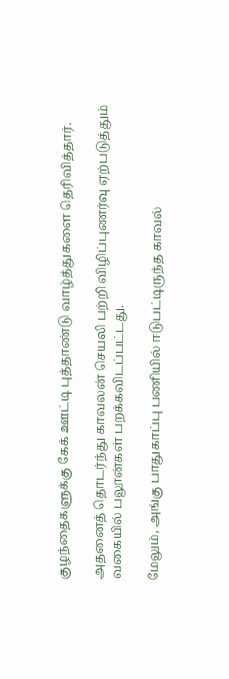குழந்தைகளுக்கு கேக் ஊட்டி புத்தாண்டு வாழ்த்துகளை தெரிவித்தார்.

அதனைத் தொடர்ந்து காவலன் செயலி பற்றி விழிப்புணர்வு ஏற்படுத்தும் வகையில் பலூன்கள் பறக்கவிடப்பட்டது.

மேலும், அங்கு பாதுகாப்பு பணியில் ஈடுபட்டிருந்த காவல்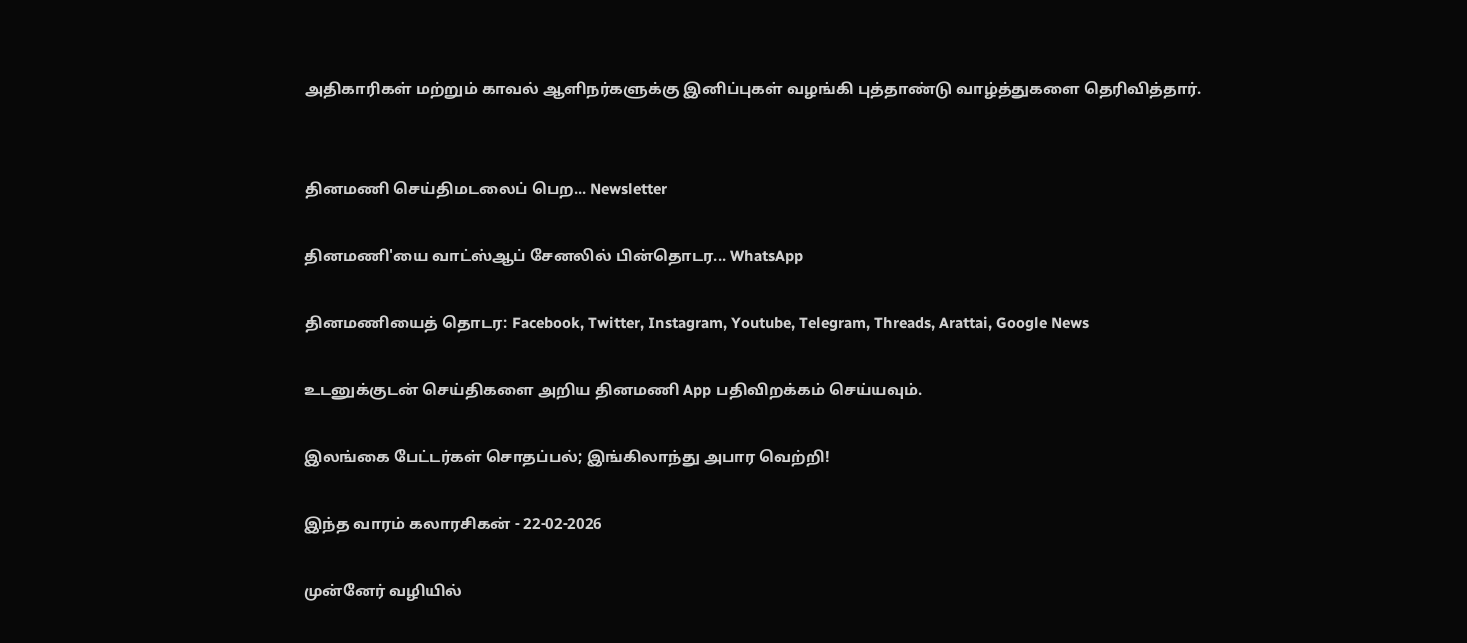அதிகாரிகள் மற்றும் காவல் ஆளிநர்களுக்கு இனிப்புகள் வழங்கி புத்தாண்டு வாழ்த்துகளை தெரிவித்தார்.


தினமணி செய்திமடலைப் பெற... Newsletter

தினமணி'யை வாட்ஸ்ஆப் சேனலில் பின்தொடர... WhatsApp

தினமணியைத் தொடர: Facebook, Twitter, Instagram, Youtube, Telegram, Threads, Arattai, Google News

உடனுக்குடன் செய்திகளை அறிய தினமணி App பதிவிறக்கம் செய்யவும்.

இலங்கை பேட்டர்கள் சொதப்பல்; இங்கிலாந்து அபார வெற்றி!

இந்த வாரம் கலாரசிகன் - 22-02-2026

முன்னேர் வழியில்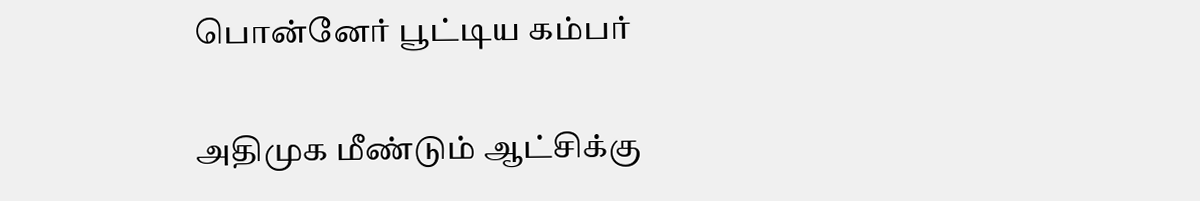பொன்னேர் பூட்டிய கம்பர்

அதிமுக மீண்டும் ஆட்சிக்கு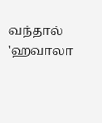வந்தால் 'ஹவாலா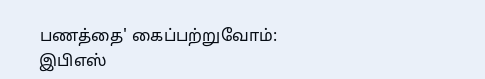பணத்தை' கைப்பற்றுவோம்: இபிஎஸ்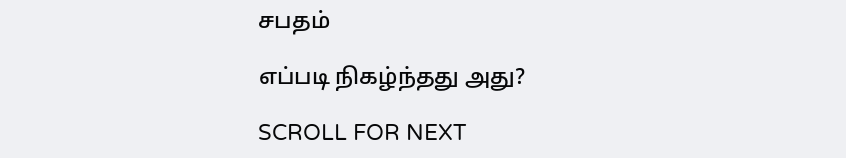சபதம்

எப்படி நிகழ்ந்தது அது?

SCROLL FOR NEXT